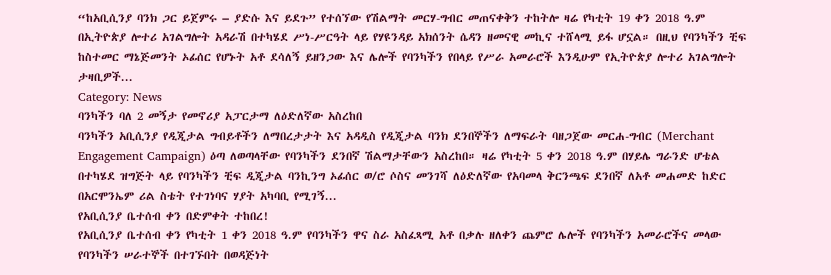“ከአቢሲንያ ባንክ ጋር ይጀምሩ – ያድሱ እና ይደጉ” የተሰኘው የሽልማት መርሃ-ግብር መጠናቀቅን ተከትሎ ዛሬ የካቲት 19 ቀን 2018 ዓ.ም በኢትዮጵያ ሎተሪ አገልግሎት አዳራሽ በተካሄደ ሥነ-ሥርዓት ላይ የሃዩንዳይ አክሰንት ሴዳን ዘመናዊ መኪና ተሸላሚ ይፋ ሆኗል። በዚህ የባንካችን ቺፍ ከስተመር ማኔጅመንት ኦፊሰር የሆኑት አቶ ደሳለኝ ይዘንጋው እና ሌሎች የባንካችን የበላይ የሥራ አመራሮች እንዲሁም የኢትዮጵያ ሎተሪ አገልግሎት ታዛቢዎች...
Category: News
ባንካችን ባለ 2 መኝታ የመኖሪያ አፓርታማ ለዕድለኛው አስረከበ
ባንካችን አቢሲንያ የዲጂታል ግብይቶችን ለማበረታታት እና አዳዲስ የዲጂታል ባንክ ደንበኞችን ለማፍራት ባዘጋጀው መርሐ-ግብር (Merchant Engagement Campaign) ዕጣ ለወጣላቸው የባንካችን ደንበኛ ሽልማታቸውን አስረከበ። ዛሬ የካቲት 5 ቀን 2018 ዓ.ም በሃይሌ ግራንድ ሆቴል በተካሄደ ዝግጅት ላይ የባንካችን ቺፍ ዲጂታል ባንኪንግ ኦፊሰር ወ/ሮ ሶስና መንገሻ ለዕድለኛው የአባመላ ቅርንጫፍ ደንበኛ ለአቶ መሐመድ ከድር በአርሞንኤም ሪል ስቴት የተገነባና ሃያት አካባቢ የሚገኝ...
የአቢሲንያ ቤተሰብ ቀን በድምቀት ተከበረ!
የአቢሲንያ ቤተሰብ ቀን የካቲት 1 ቀን 2018 ዓ.ም የባንካችን ዋና ስራ አስፈጻሚ አቶ በቃሉ ዘለቀን ጨምሮ ሌሎች የባንካችን አመራሮችና መላው የባንካችን ሠራተኞች በተገኙበት በወዳጅነት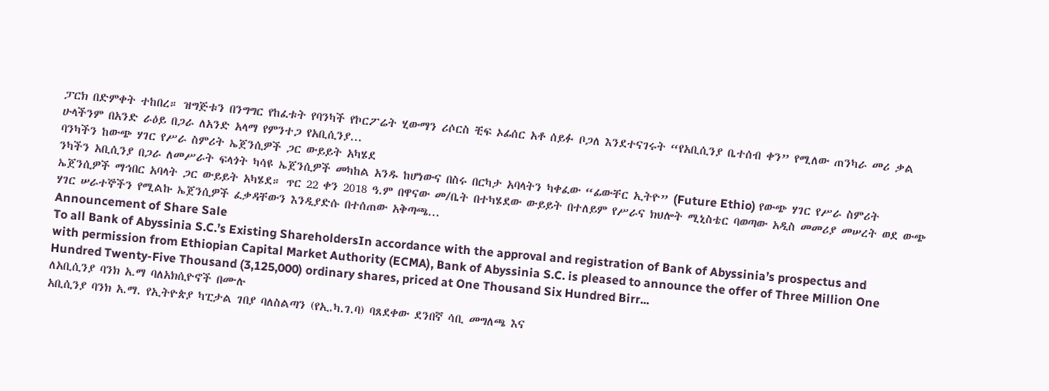ፓርክ በድምቀት ተከበረ። ዝግጅቱን በንግግር የከፈቱት የባንካች የኮርፖሬት ሂውማን ሪሶርስ ቺፍ ኦፊሰር አቶ ሰይፉ ቦጋለ እንደተናገሩት “የአቢሲንያ ቤተሰብ ቀን” የሚለው ጠንካራ መሪ ቃል ሁላችንም በአንድ ራዕይ በጋራ ለአንድ አላማ የምንተጋ የአቢሲንያ...
ባንካችን ከውጭ ሃገር የሥራ ስምሪት ኤጀንሲዎች ጋር ውይይት አካሄደ
ንካችን አቢሲንያ በጋራ ለመሥራት ፍላጎት ካሳዩ ኤጀንሲዎች መካከል አንዱ ከሆነውና በስሩ በርካታ አባላትን ካቀፈው “ፊውቸር ኢትዮ” (Future Ethio) የውጭ ሃገር የሥራ ስምሪት ኤጀንሲዎች ማኅበር አባላት ጋር ውይይት አካሄደ። ጥር 22 ቀን 2018 ዓ.ም በዋናው መ/ቤት በተካሄደው ውይይት በተለይም የሥራና ክህሎት ሚኒስቴር ባወጣው አዲስ መመሪያ መሠረት ወደ ውጭ ሃገር ሠራተኞችን የሚልኩ ኤጀንሲዎች ፈቃዳቸውን እንዲያድሱ በተሰጠው አቅጣጫ...
Announcement of Share Sale
To all Bank of Abyssinia S.C.’s Existing ShareholdersIn accordance with the approval and registration of Bank of Abyssinia’s prospectus and with permission from Ethiopian Capital Market Authority (ECMA), Bank of Abyssinia S.C. is pleased to announce the offer of Three Million One Hundred Twenty-Five Thousand (3,125,000) ordinary shares, priced at One Thousand Six Hundred Birr...
ለአቢሲንያ ባንክ አ.ማ ባለአክሲዮኖች በሙሉ
አቢሲንያ ባንክ አ.ማ. የኢትዮጵያ ካፒታል ገበያ ባለስልጣን (የኢ.ካ.ገ.ባ) ባጸደቀው ደንበኛ ሳቢ መግለጫ እና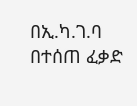በኢ.ካ.ገ.ባ በተሰጠ ፈቃድ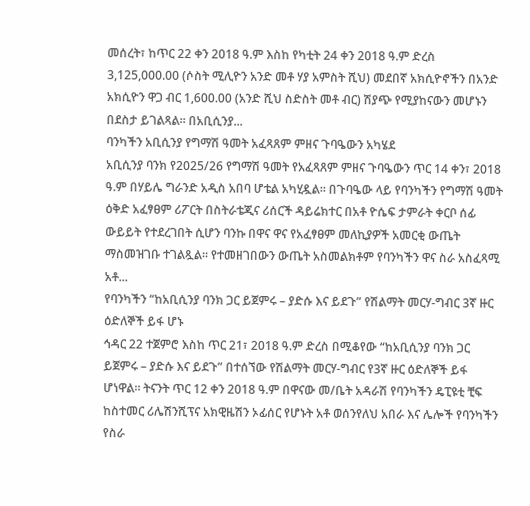መሰረት፣ ከጥር 22 ቀን 2018 ዓ.ም እስከ የካቲት 24 ቀን 2018 ዓ.ም ድረስ 3,125,000.00 (ሶስት ሚሊዮን አንድ መቶ ሃያ አምስት ሺህ) መደበኛ አክሲዮኖችን በአንድ አክሲዮን ዋጋ ብር 1,600.00 (አንድ ሺህ ስድስት መቶ ብር) ሽያጭ የሚያከናውን መሆኑን በደስታ ይገልጻል፡፡ በአቢሲንያ...
ባንካችን አቢሲንያ የግማሽ ዓመት አፈጻጸም ምዘና ጉባዔውን አካሄደ
አቢሲንያ ባንክ የ2025/26 የግማሽ ዓመት የአፈጻጸም ምዘና ጉባዔውን ጥር 14 ቀን፣ 2018 ዓ.ም በሃይሌ ግራንድ አዲስ አበባ ሆቴል አካሂዷል፡፡ በጉባዔው ላይ የባንካችን የግማሽ ዓመት ዕቅድ አፈፃፀም ሪፖርት በስትራቴጂና ሪሰርች ዳይሬክተር በአቶ ዮሴፍ ታምራት ቀርቦ ሰፊ ውይይት የተደረገበት ሲሆን ባንኩ በዋና ዋና የአፈፃፀም መለኪያዎች አመርቂ ውጤት ማስመዝገቡ ተገልጿል፡፡ የተመዘገበውን ውጤት አስመልክቶም የባንካችን ዋና ስራ አስፈጻሚ አቶ...
የባንካችን “ከአቢሲንያ ባንክ ጋር ይጀምሩ – ያድሱ እና ይደጉ” የሽልማት መርሃ-ግብር 3ኛ ዙር ዕድለኞች ይፋ ሆኑ
ኅዳር 22 ተጀምሮ እስከ ጥር 21፣ 2018 ዓ.ም ድረስ በሚቆየው “ከአቢሲንያ ባንክ ጋር ይጀምሩ – ያድሱ እና ይደጉ” በተሰኘው የሽልማት መርሃ-ግብር የ3ኛ ዙር ዕድለኞች ይፋ ሆነዋል። ትናንት ጥር 12 ቀን 2018 ዓ.ም በዋናው መ/ቤት አዳራሽ የባንካችን ዴፒዩቲ ቺፍ ከስተመር ሪሌሽንሺፕና አክዊዜሽን ኦፊሰር የሆኑት አቶ ወሰንየለህ አበራ እና ሌሎች የባንካችን የስራ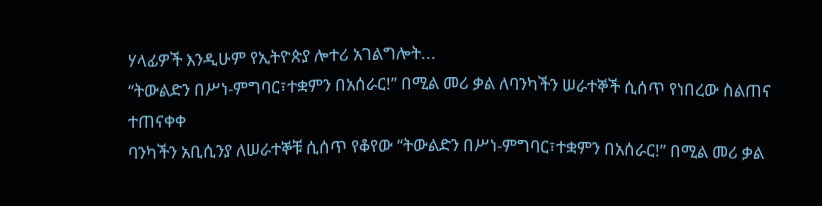ሃላፊዎች እንዲሁም የኢትዮጵያ ሎተሪ አገልግሎት...
‘‘ትውልድን በሥነ-ምግባር፣ተቋምን በአሰራር!’’ በሚል መሪ ቃል ለባንካችን ሠራተኞች ሲሰጥ የነበረው ስልጠና ተጠናቀቀ
ባንካችን አቢሲንያ ለሠራተኞቹ ሲሰጥ የቆየው ‘‘ትውልድን በሥነ-ምግባር፣ተቋምን በአሰራር!’’ በሚል መሪ ቃል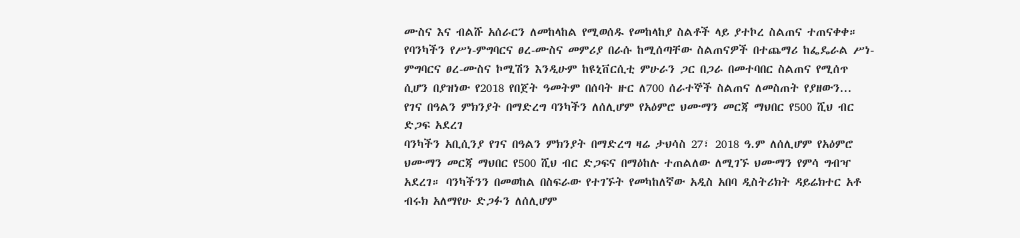ሙስና እና ብልሹ አሰራርን ለመከላከል የሚወሰዱ የመከላከያ ስልቶች ላይ ያተኮረ ስልጠና ተጠናቀቀ። የባንካችን የሥነ-ምግባርና ፀረ-ሙስና መምሪያ በራሱ ከሚሰጣቸው ስልጠናዎች በተጨማሪ ከፌዴራል ሥነ-ምግባርና ፀረ-ሙስና ኮሚሽን እንዲሁም ከዩኒቨርሲቲ ምሁራን ጋር በጋራ በመተባበር ስልጠና የሚሰጥ ሲሆን በያዝነው የ2018 የበጀት ዓመትም በሰባት ዙር ለ700 ሰራተኞች ስልጠና ለመስጠት የያዘውን...
የገና በዓልን ምክንያት በማድረግ ባንካችን ለሰሊሆም የአዕምሮ ህሙማን መርጃ ማህበር የ500 ሺህ ብር ድጋፍ አደረገ
ባንካችን አቢሲንያ የገና በዓልን ምክንያት በማድረግ ዛሬ ታህሳስ 27፣ 2018 ዓ.ም ለሰሊሆም የአዕምሮ ህሙማን መርጃ ማህበር የ500 ሺህ ብር ድጋፍና በማዕከሉ ተጠልለው ለሚገኙ ህሙማን የምሳ ግብዣ አደረገ። ባንካችንን በመወከል በስፍራው የተገኙት የመካከለኛው አዲስ አበባ ዲስትሪክት ዳይሬክተር አቶ ብሩክ አለማየሁ ድጋፉን ለሰሊሆም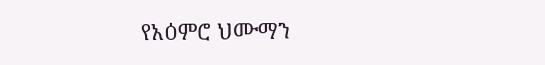የአዕምሮ ህሙማን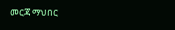መርጃ ማህበር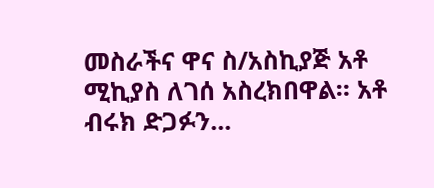መስራችና ዋና ስ/አስኪያጅ አቶ ሚኪያስ ለገሰ አስረክበዋል። አቶ ብሩክ ድጋፉን...